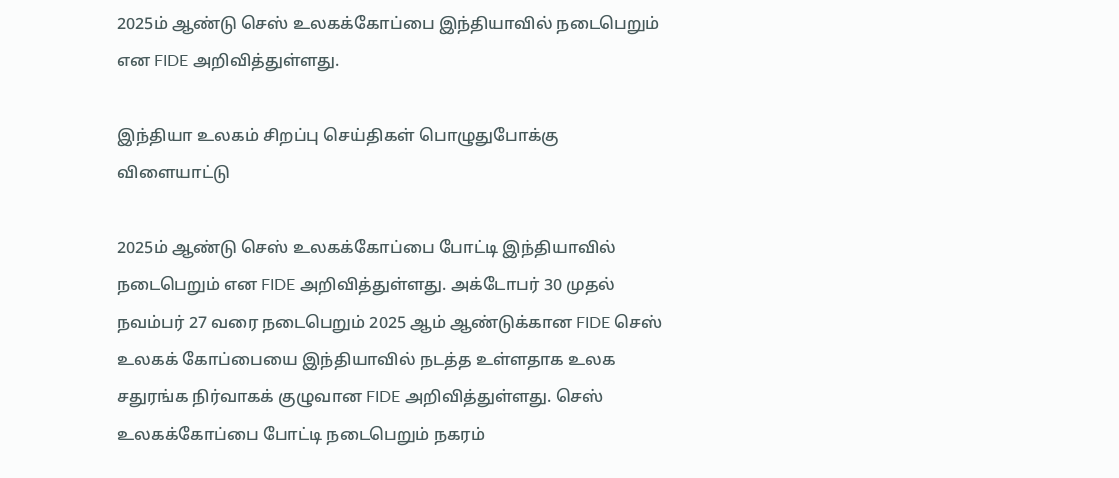2025ம் ஆண்டு செஸ் உலகக்கோப்பை இந்தியாவில் நடைபெறும் என FIDE அறிவித்துள்ளது.

இந்தியா உலகம் சிறப்பு செய்திகள் பொழுதுபோக்கு விளையாட்டு

2025ம் ஆண்டு செஸ் உலகக்கோப்பை போட்டி இந்தியாவில் நடைபெறும் என FIDE அறிவித்துள்ளது. அக்டோபர் 30 முதல் நவம்பர் 27 வரை நடைபெறும் 2025 ஆம் ஆண்டுக்கான FIDE செஸ் உலகக் கோப்பையை இந்தியாவில் நடத்த உள்ளதாக உலக சதுரங்க நிர்வாகக் குழுவான FIDE அறிவித்துள்ளது. செஸ் உலகக்கோப்பை போட்டி நடைபெறும் நகரம்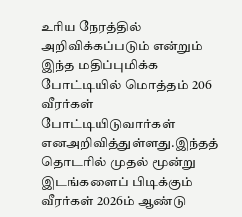உரிய நேரத்தில் அறிவிக்கப்படும் என்றும் இந்த மதிப்புமிக்க போட்டியில் மொத்தம் 206 வீரர்கள் போட்டியிடுவார்கள் எனஅறிவித்துள்ளது.இந்தத் தொடரில் முதல் மூன்று இடங்களைப் பிடிக்கும் வீரர்கள் 2026ம் ஆண்டு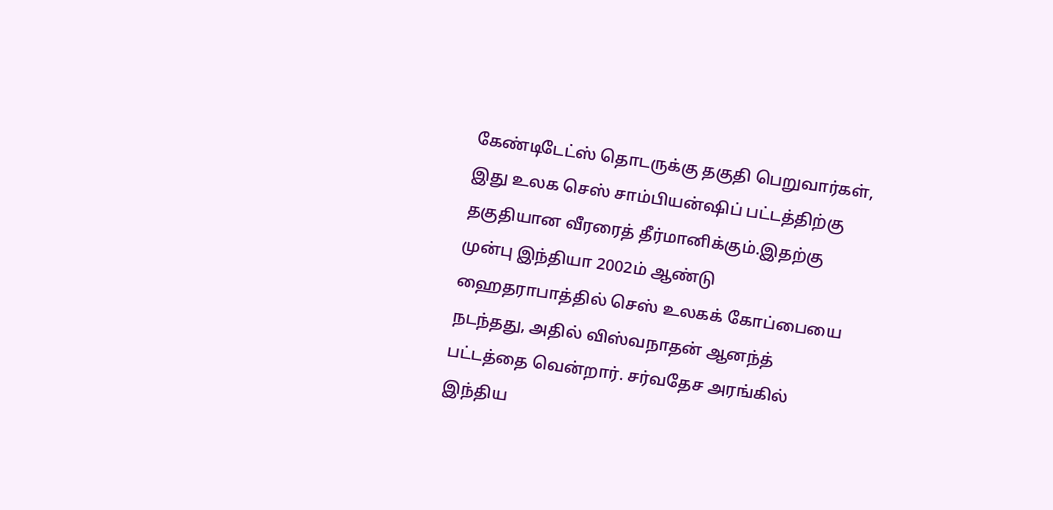கேண்டிடேட்ஸ் தொடருக்கு தகுதி பெறுவார்கள், இது உலக செஸ் சாம்பியன்ஷிப் பட்டத்திற்கு தகுதியான வீரரைத் தீர்மானிக்கும்.இதற்கு முன்பு இந்தியா 2002ம் ஆண்டு ஹைதராபாத்தில் செஸ் உலகக் கோப்பையை நடந்தது, அதில் விஸ்வநாதன் ஆனந்த் பட்டத்தை வென்றார். சர்வதேச அரங்கில் இந்திய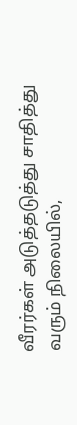வீரர்கள் அடுத்தடுத்து சாதித்து வரும் நிலையில்,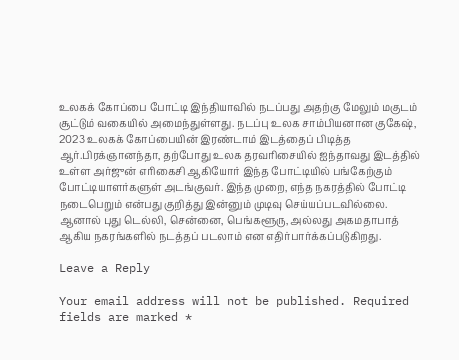உலகக் கோப்பை போட்டி இந்தியாவில் நடப்பது அதற்கு மேலும் மகுடம் சூட்டும் வகையில் அமைந்துள்ளது. நடப்பு உலக சாம்பியனான குகேஷ், 2023 உலகக் கோப்பையின் இரண்டாம் இடத்தைப் பிடித்த ஆர்.பிரக்ஞானந்தா, தற்போது உலக தரவரிசையில் ஐந்தாவது இடத்தில் உள்ள அர்ஜுன் எரிகைசி ஆகியோர் இந்த போட்டியில் பங்கேற்கும் போட்டியாளர்களுள் அடங்குவர். இந்த முறை, எந்த நகரத்தில் போட்டி நடைபெறும் என்பது குறித்து இன்னும் முடிவு செய்யப்படவில்லை. ஆனால் புது டெல்லி, சென்னை, பெங்களூரு, அல்லது அகமதாபாத் ஆகிய நகரங்களில் நடத்தப் படலாம் என எதிர்பார்க்கப்படுகிறது.

Leave a Reply

Your email address will not be published. Required fields are marked *